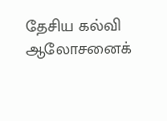தேசிய கல்வி ஆலோசனைக்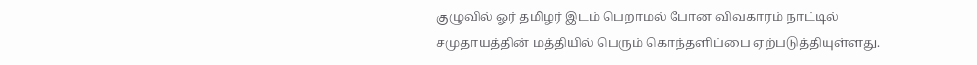குழுவில் ஓர் தமிழர் இடம் பெறாமல் போன விவகாரம் நாட்டில் சமுதாயத்தின் மத்தியில் பெரும் கொந்தளிப்பை ஏற்படுத்தியுள்ளது.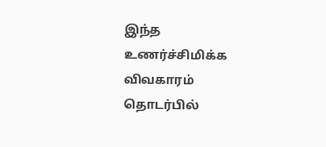இந்த உணர்ச்சிமிக்க விவகாரம் தொடர்பில்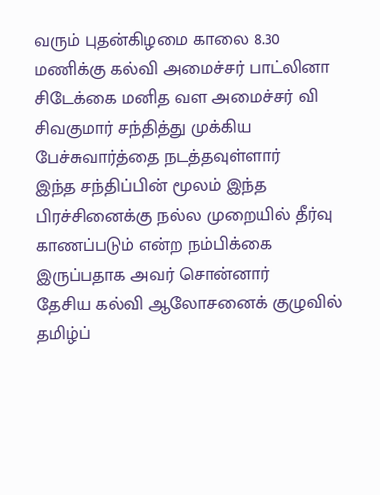வரும் புதன்கிழமை காலை 8.30 மணிக்கு கல்வி அமைச்சர் பாட்லினா சிடேக்கை மனித வள அமைச்சர் வி சிவகுமார் சந்தித்து முக்கிய பேச்சுவார்த்தை நடத்தவுள்ளார்
இந்த சந்திப்பின் மூலம் இந்த பிரச்சினைக்கு நல்ல முறையில் தீர்வு காணப்படும் என்ற நம்பிக்கை இருப்பதாக அவர் சொன்னார்
தேசிய கல்வி ஆலோசனைக் குழுவில் தமிழ்ப்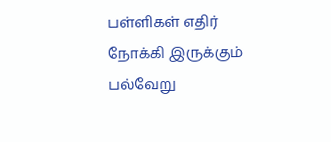பள்ளிகள் எதிர் நோக்கி இருக்கும் பல்வேறு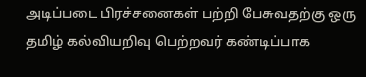அடிப்படை பிரச்சனைகள் பற்றி பேசுவதற்கு ஒரு தமிழ் கல்வியறிவு பெற்றவர் கண்டிப்பாக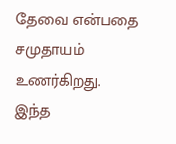தேவை என்பதை சமுதாயம் உணர்கிறது.
இந்த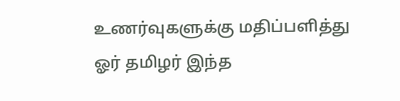உணர்வுகளுக்கு மதிப்பளித்து ஓர் தமிழர் இந்த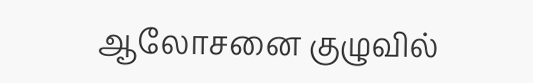ஆலோசனை குழுவில்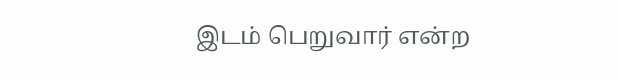இடம் பெறுவார் என்ற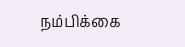நம்பிக்கை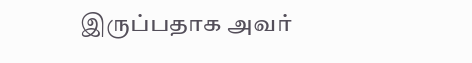இருப்பதாக அவர்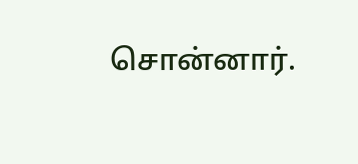சொன்னார்.